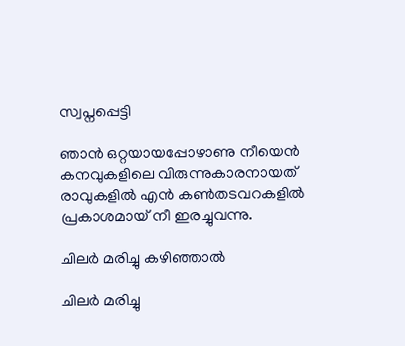സ്വപ്നപ്പെട്ടി

ഞാൻ ഒറ്റയായപ്പോഴാണു നീയെൻ കനവുകളിലെ വിരുന്നുകാരനായത്‌ രാവുകളിൽ എൻ കൺതടവറകളിൽ പ്രകാശമായ്‌ നീ ഇരച്ചുവന്നു.

ചിലർ മരിച്ചു കഴിഞ്ഞാൽ

ചിലർ മരിച്ചു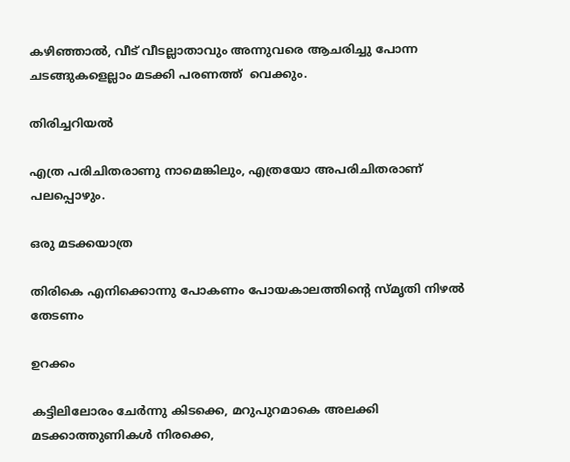കഴിഞ്ഞാൽ, വീട് വീടല്ലാതാവും അന്നുവരെ ആചരിച്ചു പോന്ന ചടങ്ങുകളെല്ലാം മടക്കി പരണത്ത്  വെക്കും.

തിരിച്ചറിയൽ

എത്ര പരിചിതരാണു നാമെങ്കിലും, എത്രയോ അപരിചിതരാണ് പലപ്പൊഴും.

ഒരു മടക്കയാത്ര

തിരികെ എനിക്കൊന്നു പോകണം പോയകാലത്തിന്റെ സ്‌മൃതി നിഴൽ തേടണം

ഉറക്കം

കട്ടിലിലോരം ചേർന്നു കിടക്കെ, മറുപുറമാകെ അലക്കി മടക്കാത്തുണികൾ നിരക്കെ,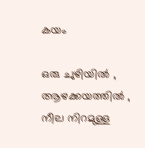കയം

ഒരു ചുഴിയിൽ , ആഴക്കയത്തിൽ , നീല നിറമുള്ള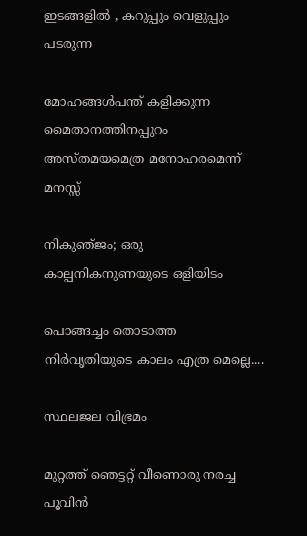ഇടങ്ങളിൽ , കറുപ്പും വെളുപ്പും പടരുന്ന

മോഹങ്ങൾപന്ത് കളിക്കുന്ന മൈതാനത്തിനപ്പുറം അസ്തമയമെത്ര മനോഹരമെന്ന് മനസ്സ്

നികുഞ്‌ജം; ഒരു കാല്പനികനുണയുടെ ഒളിയിടം

പൊങ്ങച്ചം തൊടാത്ത നിർവൃതിയുടെ കാലം എത്ര മെല്ലെ....

സ്ഥലജല വിഭ്രമം

മുറ്റത്ത് ഞെട്ടറ്റ് വീണൊരു നരച്ച പൂവിൻ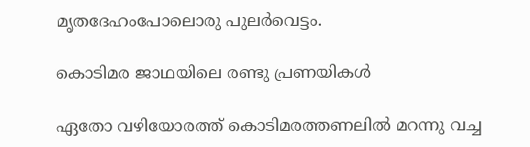മൃതദേഹംപോലൊരു പുലർവെട്ടം.

കൊടിമര ജാഥയിലെ രണ്ടു പ്രണയികൾ

ഏതോ വഴിയോരത്ത് കൊടിമരത്തണലിൽ മറന്നു വച്ച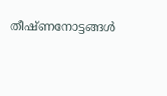തീഷ്ണനോട്ടങ്ങൾ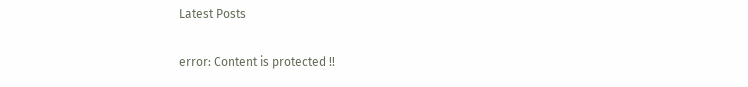Latest Posts

error: Content is protected !!